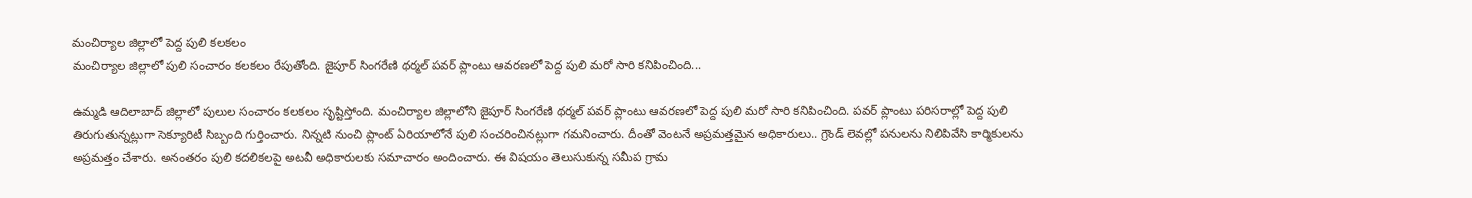మంచిర్యాల జిల్లాలో పెద్ద పులి కలకలం
మంచిర్యాల జిల్లాలో పులి సంచారం కలకలం రేపుతోంది. జైపూర్ సింగరేణి థర్మల్ పవర్ ప్లాంటు ఆవరణలో పెద్ద పులి మరో సారి కనిపించింది...

ఉమ్మడి ఆదిలాబాద్ జిల్లాలో పులుల సంచారం కలకలం సృష్టిస్తోంది. మంచిర్యాల జిల్లాలోని జైపూర్ సింగరేణి థర్మల్ పవర్ ప్లాంటు ఆవరణలో పెద్ద పులి మరో సారి కనిపించింది. పవర్ ప్లాంటు పరిసరాల్లో పెద్ద పులి తిరుగుతున్నట్లుగా సెక్యూరిటీ సిబ్బంది గుర్తించారు. నిన్నటి నుంచి ప్లాంట్ ఏరియాలోనే పులి సంచరించినట్లుగా గమనించారు. దీంతో వెంటనే అప్రమత్తమైన అధికారులు.. గ్రౌండ్ లెవల్లో పనులను నిలిపివేసి కార్మికులను అప్రమత్తం చేశారు. అనంతరం పులి కదలికలపై అటవీ అధికారులకు సమాచారం అందించారు. ఈ విషయం తెలుసుకున్న సమీప గ్రామ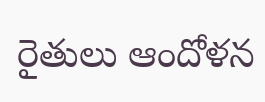రైతులు ఆందోళన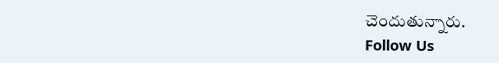చెందుతున్నారు.
Follow Us